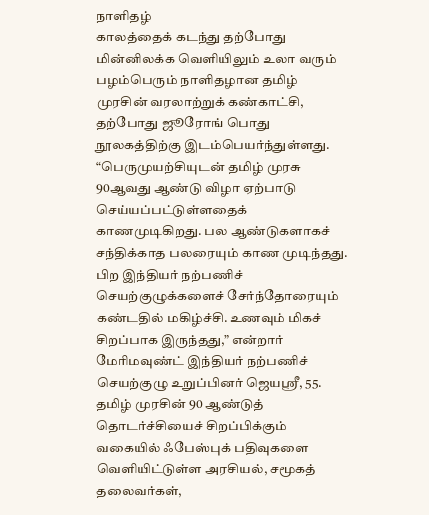நாளிதழ்
காலத்தைக் கடந்து தற்போது மின்னிலக்க வெளியிலும் உலா வரும் பழம்பெரும் நாளிதழான தமிழ் முரசின் வரலாற்றுக் கண்காட்சி, தற்போது ஜூரோங் பொது நூலகத்திற்கு இடம்பெயர்ந்துள்ளது.
“பெருமுயற்சியுடன் தமிழ் முரசு 90ஆவது ஆண்டு விழா ஏற்பாடு செய்யப்பட்டுள்ளதைக் காணமுடிகிறது. பல ஆண்டுகளாகச் சந்திக்காத பலரையும் காண முடிந்தது. பிற இந்தியர் நற்பணிச் செயற்குழுக்களைச் சேர்ந்தோரையும் கண்டதில் மகிழ்ச்சி. உணவும் மிகச் சிறப்பாக இருந்தது,” என்றார் மேரிமவுண்ட் இந்தியர் நற்பணிச் செயற்குழு உறுப்பினர் ஜெயஸ்ரீ, 55.
தமிழ் முரசின் 90 ஆண்டுத் தொடர்ச்சியைச் சிறப்பிக்கும் வகையில் ஃபேஸ்புக் பதிவுகளை வெளியிட்டுள்ள அரசியல், சமூகத் தலைவர்கள்,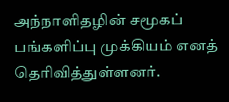அந்நாளிதழின் சமூகப் பங்களிப்பு முக்கியம் எனத் தெரிவித்துள்ளனர்.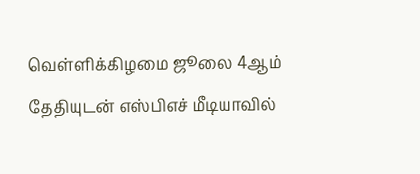வெள்ளிக்கிழமை ஜூலை 4ஆம் தேதியுடன் எஸ்பிஎச் மீடியாவில்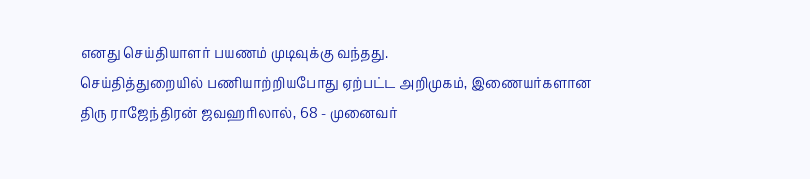எனது செய்தியாளர் பயணம் முடிவுக்கு வந்தது.
செய்தித்துறையில் பணியாற்றியபோது ஏற்பட்ட அறிமுகம், இணையர்களான திரு ராஜேந்திரன் ஜவஹரிலால், 68 - முனைவர்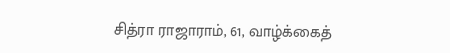சித்ரா ராஜாராம், 61, வாழ்க்கைத்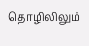தொழிலிலும்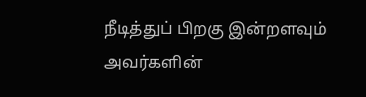நீடித்துப் பிறகு இன்றளவும் அவர்களின்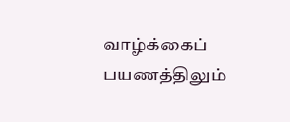வாழ்க்கைப் பயணத்திலும்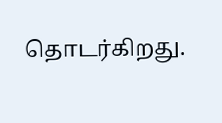தொடர்கிறது.